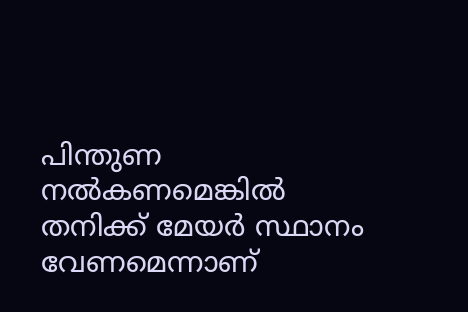പിന്തുണ നൽകണമെങ്കിൽ തനിക്ക് മേയര്‍ സ്ഥാനം വേണമെന്നാണ്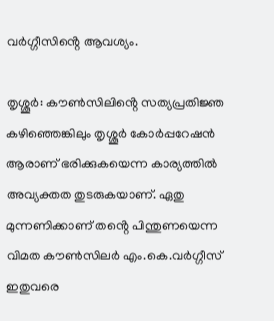വര്‍ഗ്ഗീസിൻ്റെ ആവശ്യം.

തൃശ്ശൂര്‍: കൗണ്‍സിലിൻ്റെ സത്യപ്രതിജ്ഞ കഴിഞ്ഞെങ്കിലും തൃശ്ശൂര്‍ കോര്‍പ്പറേഷൻ ആരാണ് ഭരിക്കുകയെന്ന കാര്യത്തിൽ അവ്യക്തത തുടരുകയാണ്. ഏതു മുന്നണിക്കാണ് തൻ്റെ പിന്തുണയെന്ന വിമത കൗണ്‍സിലര്‍ എം.കെ.വര്‍ഗ്ഗീസ് ഇതുവരെ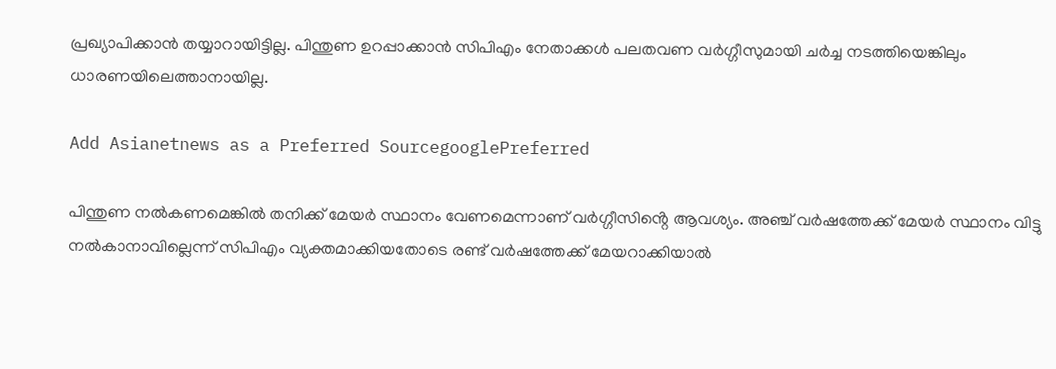പ്രഖ്യാപിക്കാൻ തയ്യാറായിട്ടില്ല. പിന്തുണ ഉറപ്പാക്കാൻ സിപിഎം നേതാക്കൾ പലതവണ വര്‍ഗ്ഗീസുമായി ചര്‍ച്ച നടത്തിയെങ്കിലും ധാരണയിലെത്താനായില്ല.

Add Asianetnews as a Preferred SourcegooglePreferred

പിന്തുണ നൽകണമെങ്കിൽ തനിക്ക് മേയര്‍ സ്ഥാനം വേണമെന്നാണ് വര്‍ഗ്ഗീസിൻ്റെ ആവശ്യം. അഞ്ച് വര്‍ഷത്തേക്ക് മേയര്‍ സ്ഥാനം വിട്ടു നൽകാനാവില്ലെന്ന് സിപിഎം വ്യക്തമാക്കിയതോടെ രണ്ട് വര്‍ഷത്തേക്ക് മേയറാക്കിയാൽ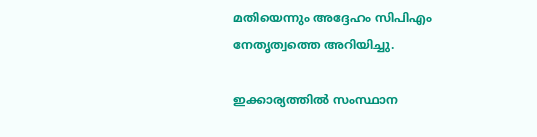മതിയെന്നും അദ്ദേഹം സിപിഎം നേതൃത്വത്തെ അറിയിച്ചു.

ഇക്കാര്യത്തിൽ സംസ്ഥാന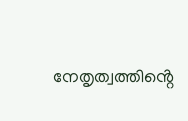നേതൃത്വത്തിൻ്റെ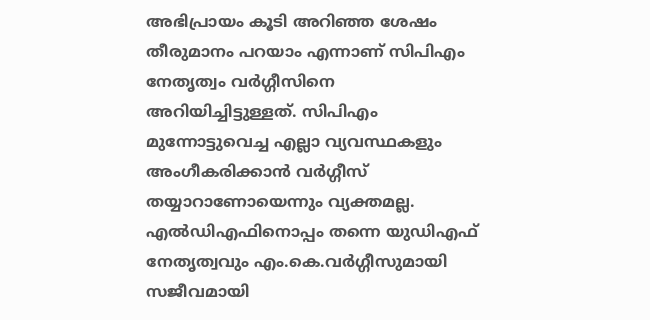അഭിപ്രായം കൂടി അറിഞ്ഞ ശേഷം തീരുമാനം പറയാം എന്നാണ് സിപിഎം നേതൃത്വം വര്‍ഗ്ഗീസിനെ അറിയിച്ചിട്ടുള്ളത്. സിപിഎം മുന്നോട്ടുവെച്ച എല്ലാ വ്യവസ്ഥകളും അംഗീകരിക്കാൻ വര്‍ഗ്ഗീസ് തയ്യാറാണോയെന്നും വ്യക്തമല്ല. എൽഡിഎഫിനൊപ്പം തന്നെ യുഡിഎഫ് നേതൃത്വവും എം.കെ.വര്‍ഗ്ഗീസുമായി സജീവമായി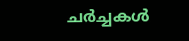ചര്‍ച്ചകൾ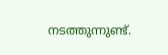നടത്തുന്നുണ്ട്.